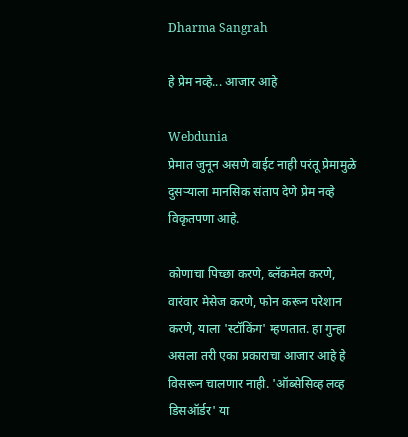Dharma Sangrah

हे प्रेम नव्हे... आजार आहे

Webdunia
प्रेमात जुनून असणे वाईट नाही परंतू प्रेमामुळे दुसर्‍याला मानसिक संताप देणे प्रेम नव्हे विकृतपणा आहे.

कोणाचा पिच्छा करणे, ब्लॅकमेल करणे, वारंवार मेसेज करणे, फोन करून परेशान करणे, याला 'स्टॉकिंग' म्हणतात. हा गुन्हा असला तरी एका प्रकाराचा आजार आहे हे विसरून चालणार नाही. 'ऑब्सेसिव्ह लव्ह डिसऑर्डर' या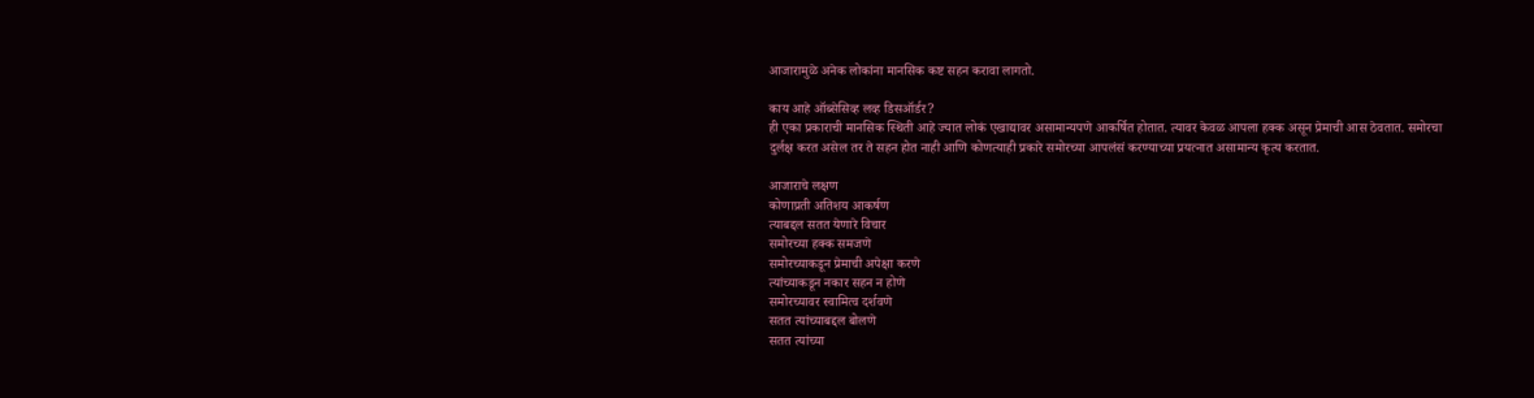आजारामुळे अनेक लोकांना मानसिक कष्ट सहन करावा लागतो.

काय आहे ऑब्सेसिव्ह लव्ह डिसऑर्डर?
ही एका प्रकाराची मानसिक स्थिती आहे ज्यात लोकं एखाद्यावर असामान्यपणे आकर्षित होतात. त्यावर केवळ आपला हक्क असून प्रेमाची आस ठेवतात. समोरचा दुर्लक्ष करत असेल तर ते सहन होत नाही आणि कोणत्याही प्रकारे समोरच्या आपलंसं करण्याच्या प्रयत्नात असामान्य कृत्य करतात.

आजाराचे लक्षण
कोणाप्रती अतिशय आकर्षण
त्याबद्दल सतत येणारे विचार
समोरच्या हक्क समजणे
समोरच्याकडून प्रेमाची अपेक्षा करणे
त्यांच्याकडून नकार सहन न होणे
समोरच्यावर स्वामित्व दर्शवणे
सतत त्यांच्याबद्दल बोलणे
सतत त्यांच्या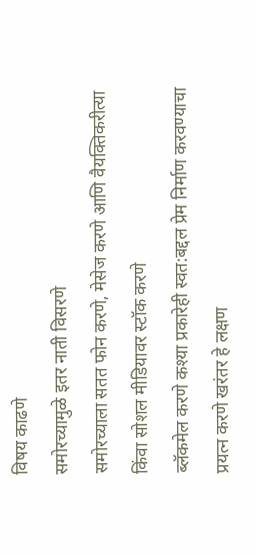विषय काढणे
समोरच्यामुळे इतर नाती विसरणे
समोरच्याला सतत फोन करणे, मेसेज करणे आणि वैयक्तिकरीत्या किंवा सोशल मीडियावर स्टॉक करणे
ब्लॅकमेल करणे कश्या प्रकारेही स्वत:बद्दल प्रेम निर्माण करवण्याचा प्रयत्न करणे खरंतर हे लक्षण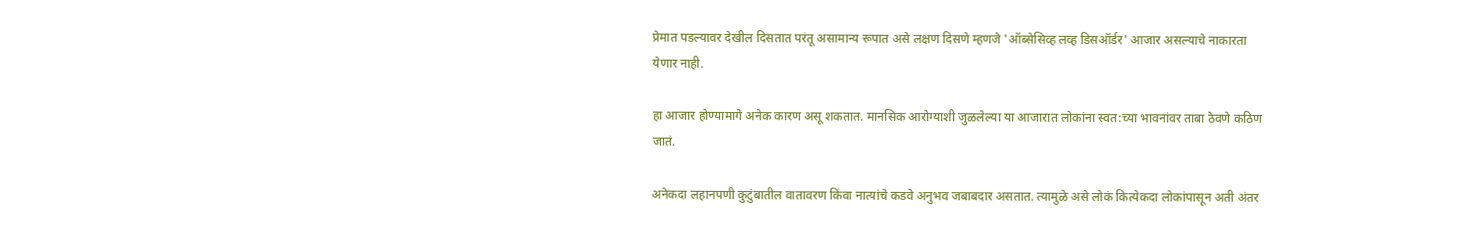प्रेमात पडल्यावर देखील दिसतात परंतू असामान्य रूपात असे लक्षण दिसणे म्हणजे 'ऑब्सेसिव्ह लव्ह डिसऑर्डर' आजार असल्याचे नाकारता येणार नाही.

हा आजार होण्यामागे अनेक कारण असू शकतात. मानसिक आरोग्याशी जुळलेल्या या आजारात लोकांना स्वत:च्या भावनांवर ताबा ठेवणे कठिण जातं.

अनेकदा लहानपणी कुटुंबातील वातावरण किंवा नात्यांचे कडवे अनुभव जबाबदार असतात. त्यामुळे असे लोकं कित्येकदा लोकांपासून अती अंतर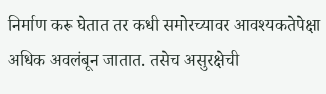निर्माण करू घेतात तर कधी समोरच्यावर आवश्यकतेपेक्षा अधिक अवलंबून जातात. तसेच असुरक्षेची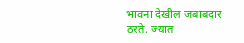भावना देखील जबाबदार ठरते. ज्यात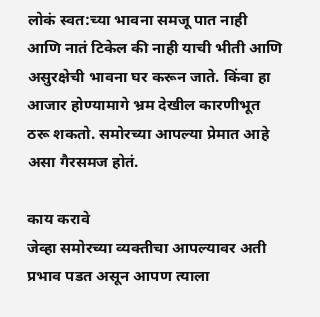लोकं स्वत:च्या भावना समजू पात नाही आणि नातं टिकेल की नाही याची भीती आणि असुरक्षेची भावना घर करून जाते. किंवा हा आजार होण्यामागे भ्रम देखील कारणीभूत ठरू शकतो. समोरच्या आपल्या प्रेमात आहे असा गैरसमज होतं.

काय करावे
जेव्हा समोरच्या व्यक्तीचा आपल्यावर अती प्रभाव पडत असून आपण त्याला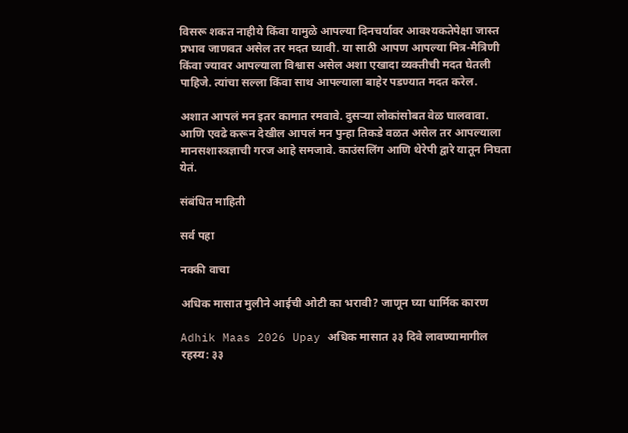विसरू शकत नाहीये किंवा यामुळे आपल्या दिनचर्यावर आवश्यकतेपेक्षा जास्त प्रभाव जाणवत असेल तर मदत घ्यावी. या साठी आपण आपल्या मित्र-मैत्रिणी किंवा ज्यावर आपल्याला विश्वास असेल अशा एखादा व्यक्तीची मदत घेतली पाहिजे. त्यांचा सल्ला किंवा साथ आपल्याला बाहेर पडण्यात मदत करेल.

अशात आपलं मन इतर कामात रमवावे. दुसर्‍या लोकांसोबत वेळ घालवावा. आणि एवढे करून देखील आपलं मन पुन्हा तिकडे वळत असेल तर आपल्याला मानसशास्त्रज्ञाची गरज आहे समजावे. काउंसलिंग आणि थेरेपी द्वारे यातून निघता येतं.

संबंधित माहिती

सर्व पहा

नक्की वाचा

अधिक मासात मुलीने आईची ओटी का भरावी? जाणून घ्या धार्मिक कारण

Adhik Maas 2026 Upay अधिक मासात ३३ दिवे लावण्यामागील रहस्य: ३३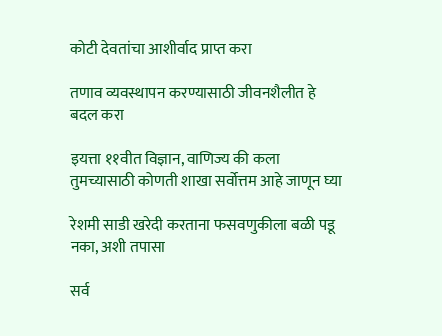कोटी देवतांचा आशीर्वाद प्राप्त करा

तणाव व्यवस्थापन करण्यासाठी जीवनशैलीत हे बदल करा

इयत्ता ११वीत विज्ञान, वाणिज्य की कला तुमच्यासाठी कोणती शाखा सर्वोत्तम आहे जाणून घ्या

रेशमी साडी खरेदी करताना फसवणुकीला बळी पडू नका, अशी तपासा

सर्व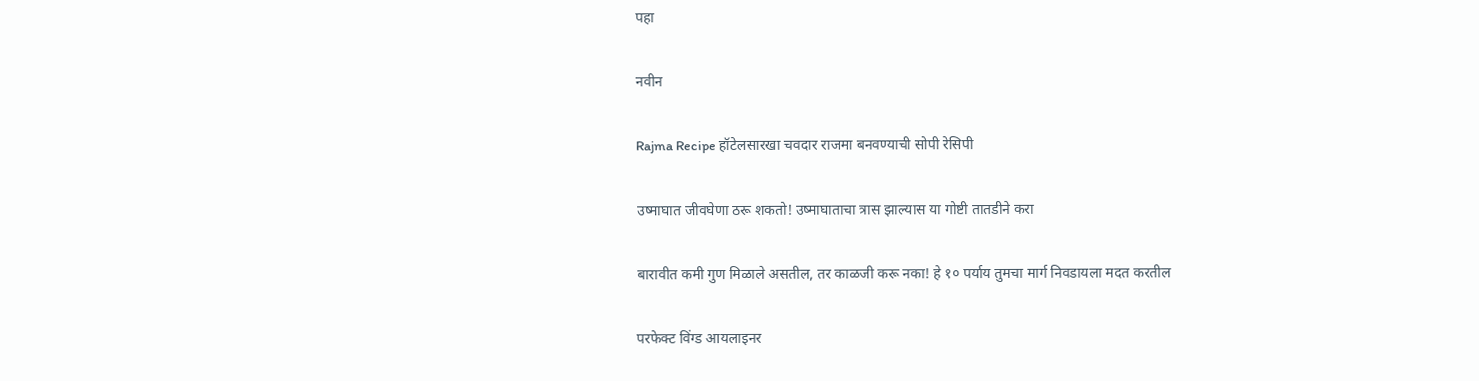पहा

नवीन

Rajma Recipe हॉटेलसारखा चवदार राजमा बनवण्याची सोपी रेसिपी

उष्माघात जीवघेणा ठरू शकतो! उष्माघाताचा त्रास झाल्यास या गोष्टी तातडीने करा

बारावीत कमी गुण मिळाले असतील, तर काळजी करू नका! हे १० पर्याय तुमचा मार्ग निवडायला मदत करतील

परफेक्ट विंग्ड आयलाइनर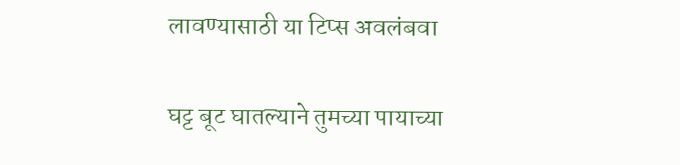लावण्यासाठी या टिप्स अवलंबवा

घट्ट बूट घातल्याने तुमच्या पायाच्या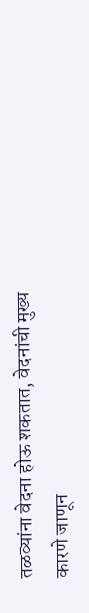तळव्यांना वेदना होऊ शकतात, वेदनांची मुख्य कारणे जाणून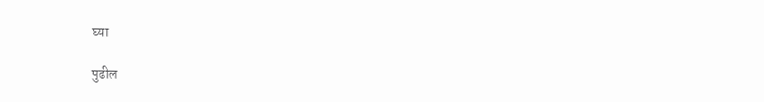घ्या

पुढील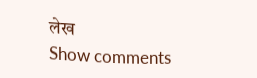लेख
Show comments